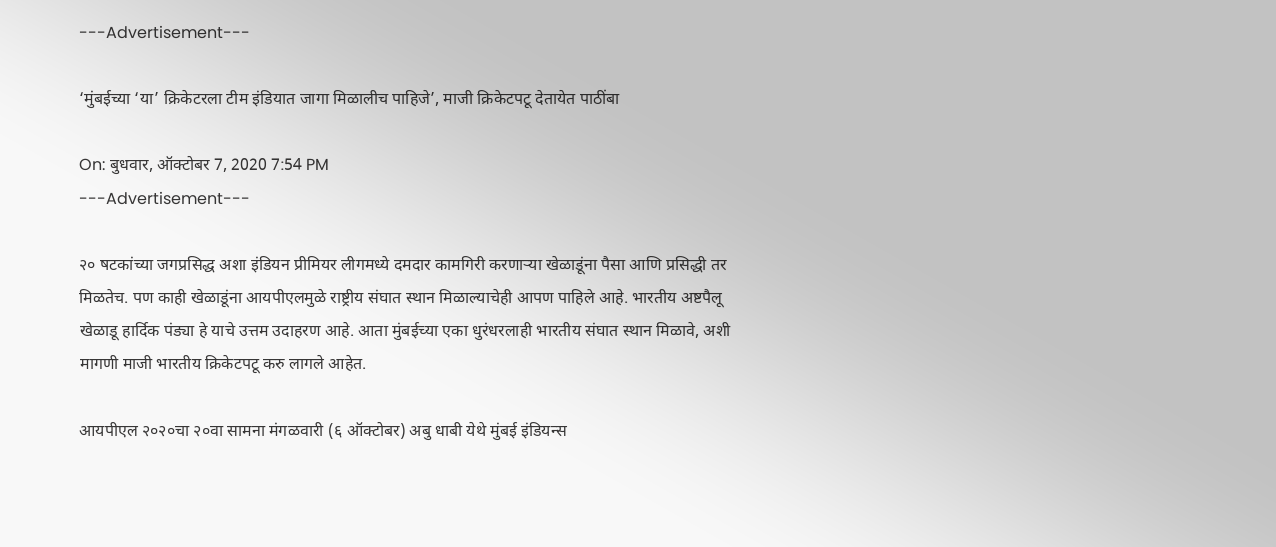---Advertisement---

‘मुंबईच्या ‘या’ क्रिकेटरला टीम इंडियात जागा मिळालीच पाहिजे’, माजी क्रिकेटपटू देतायेत पाठींबा

On: बुधवार, ऑक्टोबर 7, 2020 7:54 PM
---Advertisement---

२० षटकांच्या जगप्रसिद्ध अशा इंडियन प्रीमियर लीगमध्ये दमदार कामगिरी करणाऱ्या खेळाडूंना पैसा आणि प्रसिद्धी तर मिळतेच. पण काही खेळाडूंना आयपीएलमुळे राष्ट्रीय संघात स्थान मिळाल्याचेही आपण पाहिले आहे. भारतीय अष्टपैलू खेळाडू हार्दिक पंड्या हे याचे उत्तम उदाहरण आहे. आता मुंबईच्या एका धुरंधरलाही भारतीय संघात स्थान मिळावे, अशी मागणी माजी भारतीय क्रिकेटपटू करु लागले आहेत.

आयपीएल २०२०चा २०वा सामना मंगळवारी (६ ऑक्टोबर) अबु धाबी येथे मुंबई इंडियन्स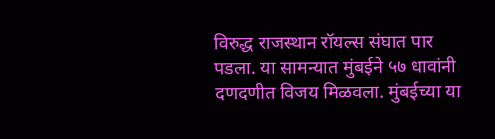विरुद्ध राजस्थान रॉयल्स संघात पार पडला. या सामन्यात मुंबईने ५७ धावांनी दणदणीत विजय मिळवला. मुंबईच्या या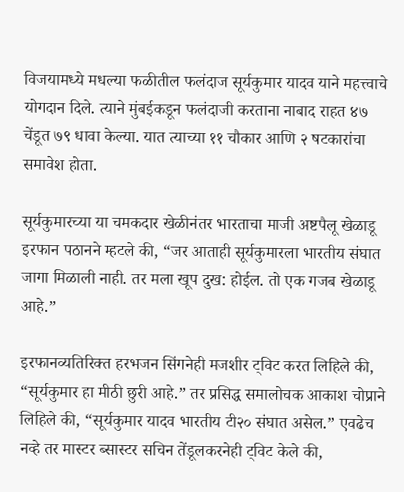विजयामध्ये मधल्या फळीतील फलंदाज सूर्यकुमार यादव याने महत्त्वाचे योगदान दिले. त्याने मुंबईकडून फलंदाजी करताना नाबाद राहत ४७ चेंडूत ७९ धावा केल्या. यात त्याच्या ११ चौकार आणि २ षटकारांचा समावेश होता.

सूर्यकुमारच्या या चमकदार खेळीनंतर भारताचा माजी अष्टपैलू खेळाडू इरफान पठानने म्हटले की, “जर आताही सूर्यकुमारला भारतीय संघात जागा मिळाली नाही. तर मला खूप दुख: होईल. तो एक गजब खेळाडू आहे.”

इरफानव्यतिरिक्त हरभजन सिंगनेही मजशीर ट्विट करत लिहिले की, “सूर्यकुमार हा मीठी छुरी आहे.” तर प्रसिद्ध समालोचक आकाश चोप्राने लिहिले की, “सूर्यकुमार यादव भारतीय टी२० संघात असेल.” एवढेच नव्हे तर मास्टर ब्सास्टर सचिन तेंडूलकरनेही ट्विट केले की,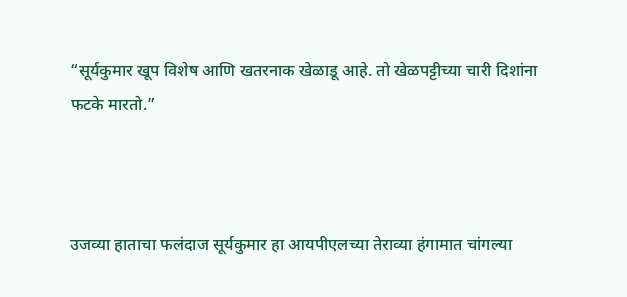“सूर्यकुमार खूप विशेष आणि खतरनाक खेळाडू आहे. तो खेळपट्टीच्या चारी दिशांना फटके मारतो.”



उजव्या हाताचा फलंदाज सूर्यकुमार हा आयपीएलच्या तेराव्या हंगामात चांगल्या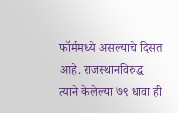फॉर्ममध्ये असल्याचे दिसत आहे. राजस्थानविरुद्ध त्याने केलेल्या ७९ धावा ही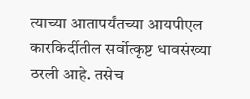त्याच्या आतापर्यंतच्या आयपीएल कारकिर्दीतील सर्वोत्कृष्ट धावसंख्या ठरली आहे. तसेच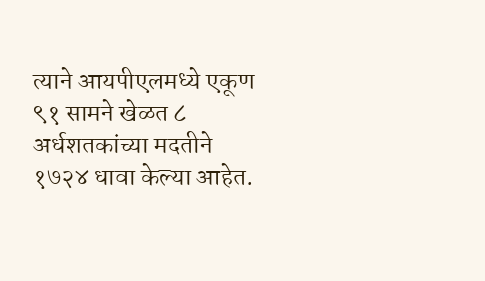त्याने आयपीएलमध्ये एकूण ९१ सामने खेळत ८ अर्धशतकांच्या मदतीने १७२४ धावा केल्या आहेत.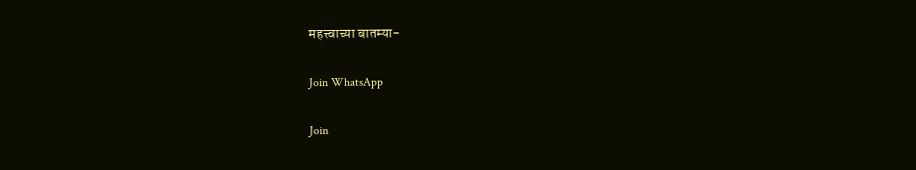महत्त्वाच्या बातम्या-

Join WhatsApp

Join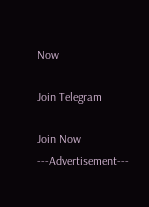Now

Join Telegram

Join Now
---Advertisement---